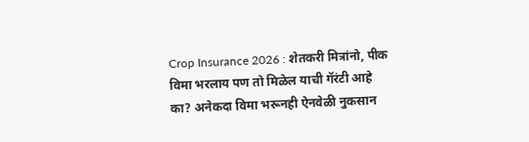Crop Insurance 2026 : शेतकरी मित्रांनो, पीक विमा भरलाय पण तो मिळेल याची गॅरंटी आहे का? अनेकदा विमा भरूनही ऐनवेळी नुकसान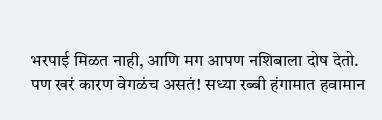भरपाई मिळत नाही, आणि मग आपण नशिबाला दोष देतो. पण खरं कारण वेगळंच असतं! सध्या रब्बी हंगामात हवामान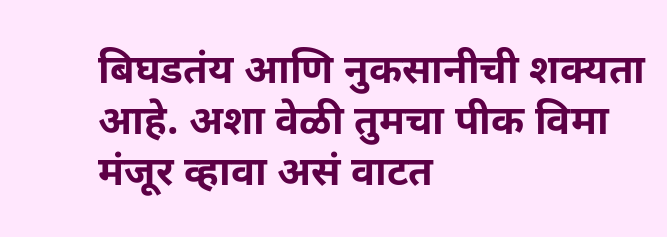बिघडतंय आणि नुकसानीची शक्यता आहे. अशा वेळी तुमचा पीक विमा मंजूर व्हावा असं वाटत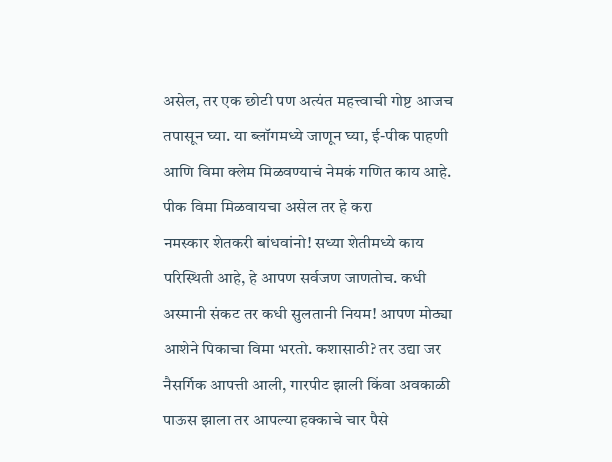असेल, तर एक छोटी पण अत्यंत महत्त्वाची गोष्ट आजच तपासून घ्या. या ब्लॉगमध्ये जाणून घ्या, ई-पीक पाहणी आणि विमा क्लेम मिळवण्याचं नेमकं गणित काय आहे.
पीक विमा मिळवायचा असेल तर हे करा
नमस्कार शेतकरी बांधवांनो! सध्या शेतीमध्ये काय परिस्थिती आहे, हे आपण सर्वजण जाणतोच. कधी अस्मानी संकट तर कधी सुलतानी नियम! आपण मोठ्या आशेने पिकाचा विमा भरतो. कशासाठी? तर उद्या जर नैसर्गिक आपत्ती आली, गारपीट झाली किंवा अवकाळी पाऊस झाला तर आपल्या हक्काचे चार पैसे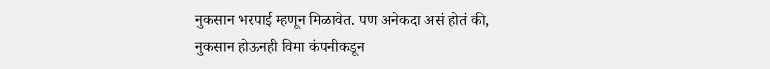नुकसान भरपाई म्हणून मिळावेत. पण अनेकदा असं होतं की, नुकसान होऊनही विमा कंपनीकडून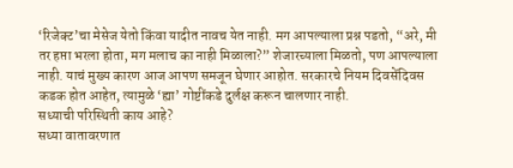‘रिजेक्ट’चा मेसेज येतो किंवा यादीत नावच येत नाही. मग आपल्याला प्रश्न पडतो, “अरे, मी तर हप्ता भरला होता, मग मलाच का नाही मिळाला?” शेजारच्याला मिळतो, पण आपल्याला नाही. याचं मुख्य कारण आज आपण समजून घेणार आहोत. सरकारचे नियम दिवसेंदिवस कडक होत आहेत, त्यामुळे ‘ह्या’ गोष्टींकडे दुर्लक्ष करून चालणार नाही.
सध्याची परिस्थिती काय आहे?
सध्या वातावरणात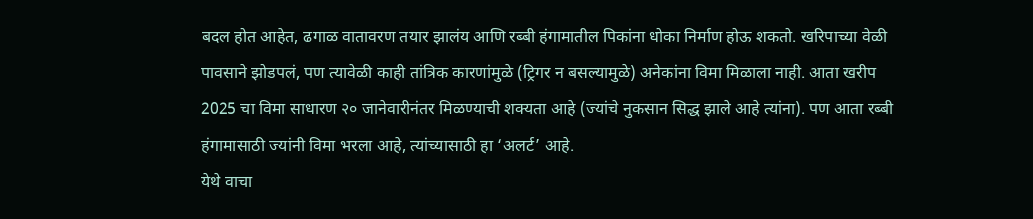बदल होत आहेत, ढगाळ वातावरण तयार झालंय आणि रब्बी हंगामातील पिकांना धोका निर्माण होऊ शकतो. खरिपाच्या वेळी पावसाने झोडपलं, पण त्यावेळी काही तांत्रिक कारणांमुळे (ट्रिगर न बसल्यामुळे) अनेकांना विमा मिळाला नाही. आता खरीप 2025 चा विमा साधारण २० जानेवारीनंतर मिळण्याची शक्यता आहे (ज्यांचे नुकसान सिद्ध झाले आहे त्यांना). पण आता रब्बी हंगामासाठी ज्यांनी विमा भरला आहे, त्यांच्यासाठी हा ‘अलर्ट’ आहे.
येथे वाचा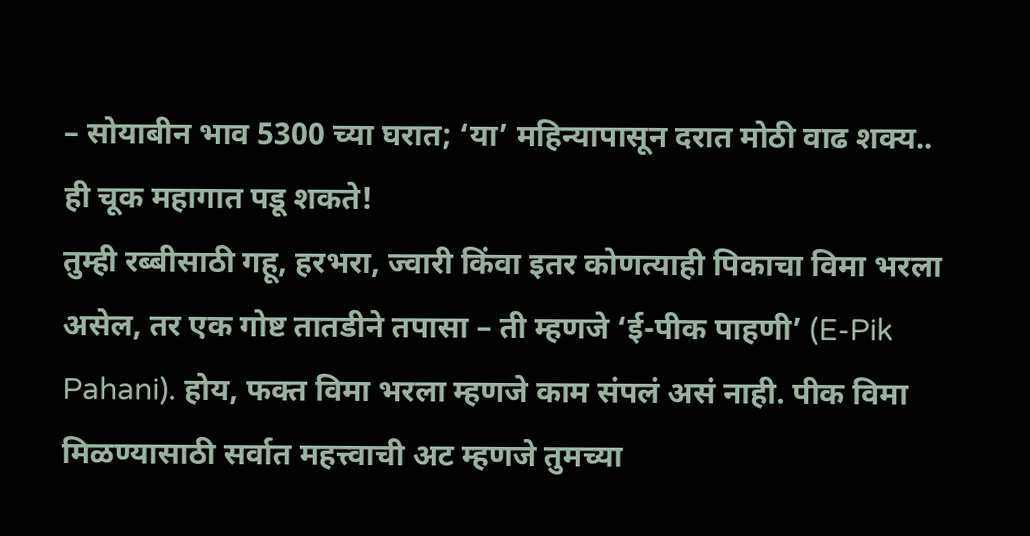– सोयाबीन भाव 5300 च्या घरात; ‘या’ महिन्यापासून दरात मोठी वाढ शक्य..
ही चूक महागात पडू शकते!
तुम्ही रब्बीसाठी गहू, हरभरा, ज्वारी किंवा इतर कोणत्याही पिकाचा विमा भरला असेल, तर एक गोष्ट तातडीने तपासा – ती म्हणजे ‘ई-पीक पाहणी’ (E-Pik Pahani). होय, फक्त विमा भरला म्हणजे काम संपलं असं नाही. पीक विमा मिळण्यासाठी सर्वात महत्त्वाची अट म्हणजे तुमच्या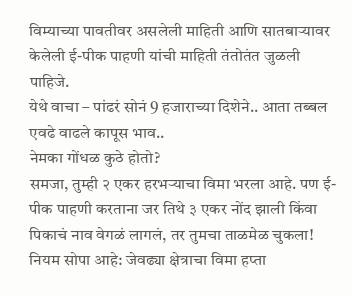विम्याच्या पावतीवर असलेली माहिती आणि सातबाऱ्यावर केलेली ई-पीक पाहणी यांची माहिती तंतोतंत जुळली पाहिजे.
येथे वाचा – पांढरं सोनं 9 हजाराच्या दिशेने.. आता तब्बल एवढे वाढले कापूस भाव..
नेमका गोंधळ कुठे होतो?
समजा, तुम्ही २ एकर हरभऱ्याचा विमा भरला आहे. पण ई-पीक पाहणी करताना जर तिथे ३ एकर नोंद झाली किंवा पिकाचं नाव वेगळं लागलं, तर तुमचा ताळमेळ चुकला!
नियम सोपा आहे: जेवढ्या क्षेत्राचा विमा हप्ता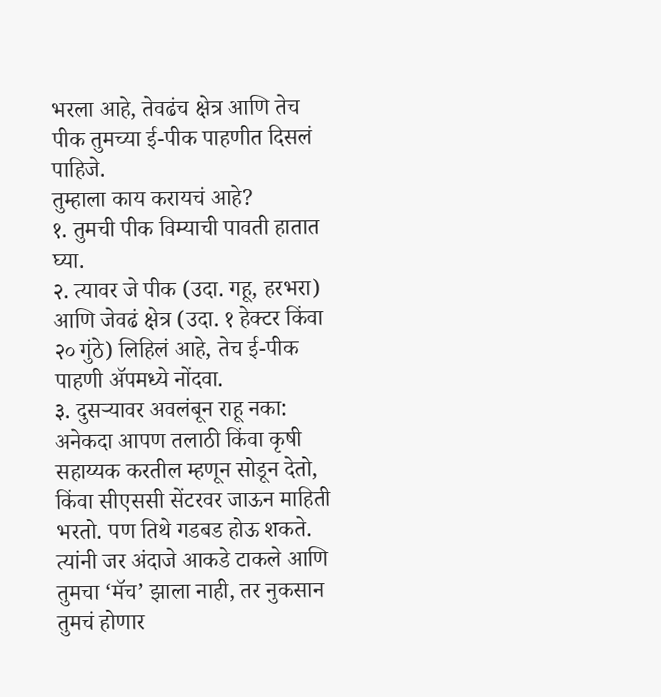भरला आहे, तेवढंच क्षेत्र आणि तेच पीक तुमच्या ई-पीक पाहणीत दिसलं पाहिजे.
तुम्हाला काय करायचं आहे?
१. तुमची पीक विम्याची पावती हातात घ्या.
२. त्यावर जे पीक (उदा. गहू, हरभरा) आणि जेवढं क्षेत्र (उदा. १ हेक्टर किंवा २० गुंठे) लिहिलं आहे, तेच ई-पीक पाहणी ॲपमध्ये नोंदवा.
३. दुसऱ्यावर अवलंबून राहू नका: अनेकदा आपण तलाठी किंवा कृषी सहाय्यक करतील म्हणून सोडून देतो, किंवा सीएससी सेंटरवर जाऊन माहिती भरतो. पण तिथे गडबड होऊ शकते. त्यांनी जर अंदाजे आकडे टाकले आणि तुमचा ‘मॅच’ झाला नाही, तर नुकसान तुमचं होणार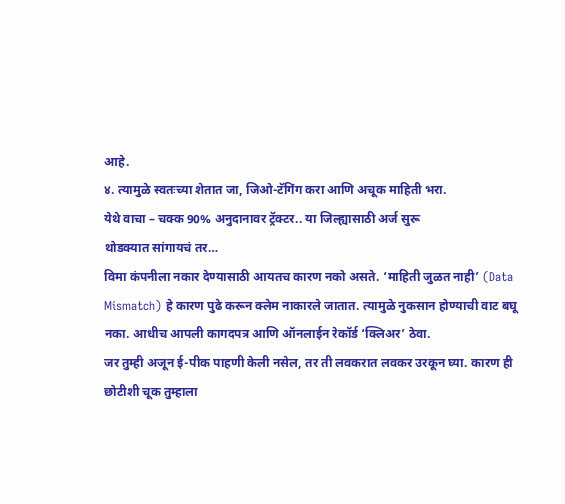आहे.
४. त्यामुळे स्वतःच्या शेतात जा, जिओ-टॅगिंग करा आणि अचूक माहिती भरा.
येथे वाचा – चक्क 90% अनुदानावर ट्रॅक्टर.. या जिल्ह्यासाठी अर्ज सुरू
थोडक्यात सांगायचं तर…
विमा कंपनीला नकार देण्यासाठी आयतच कारण नको असते. ‘माहिती जुळत नाही’ (Data Mismatch) हे कारण पुढे करून क्लेम नाकारले जातात. त्यामुळे नुकसान होण्याची वाट बघू नका. आधीच आपली कागदपत्र आणि ऑनलाईन रेकॉर्ड ‘क्लिअर’ ठेवा.
जर तुम्ही अजून ई-पीक पाहणी केली नसेल, तर ती लवकरात लवकर उरकून घ्या. कारण ही छोटीशी चूक तुम्हाला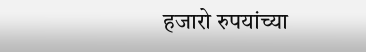हजारो रुपयांच्या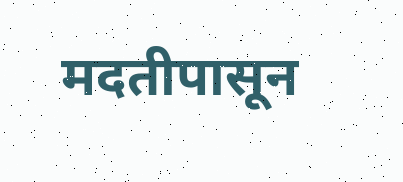मदतीपासून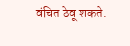वंचित ठेवू शकते.